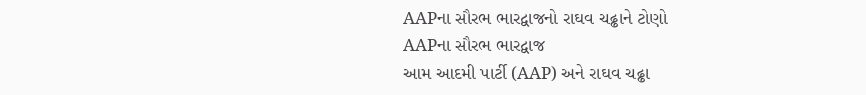AAPના સૌરભ ભારદ્વાજનો રાઘવ ચઢ્ઢાને ટોણો
AAPના સૌરભ ભારદ્વાજ
આમ આદમી પાર્ટી (AAP) અને રાઘવ ચઢ્ઢા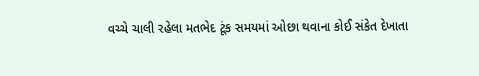વચ્ચે ચાલી રહેલા મતભેદ ટૂંક સમયમાં ઓછા થવાના કોઈ સંકેત દેખાતા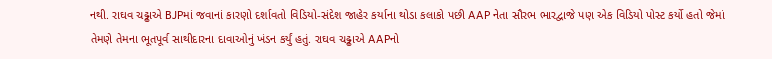નથી. રાઘવ ચઢ્ઢાએ BJPમાં જવાનાં કારણો દર્શાવતો વિડિયો-સંદેશ જાહેર કર્યાના થોડા કલાકો પછી AAP નેતા સૌરભ ભારદ્વાજે પણ એક વિડિયો પોસ્ટ કર્યો હતો જેમાં તેમણે તેમના ભૂતપૂર્વ સાથીદારના દાવાઓનું ખંડન કર્યું હતું. રાઘવ ચઢ્ઢાએ AAPનો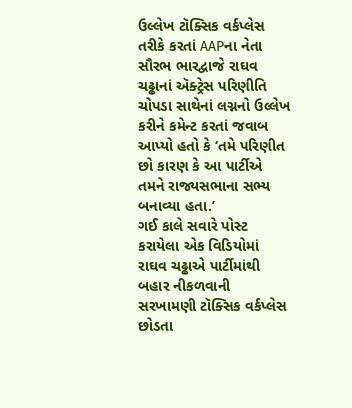ઉલ્લેખ ટૉક્સિક વર્કપ્લેસ તરીકે કરતાં AAPના નેતા સૌરભ ભારદ્વાજે રાઘવ ચઢ્ઢાનાં ઍક્ટ્રેસ પરિણીતિ ચોપડા સાથેનાં લગ્નનો ઉલ્લેખ કરીને કમેન્ટ કરતાં જવાબ આપ્યો હતો કે ‘તમે પરિણીત છો કારણ કે આ પાર્ટીએ તમને રાજ્યસભાના સભ્ય બનાવ્યા હતા.’
ગઈ કાલે સવારે પોસ્ટ કરાયેલા એક વિડિયોમાં રાઘવ ચઢ્ઢાએ પાર્ટીમાંથી બહાર નીકળવાની સરખામણી ટૉક્સિક વર્કપ્લેસ છોડતા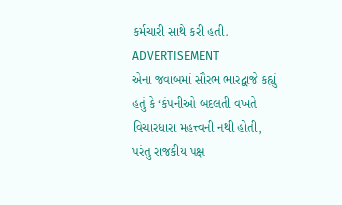કર્મચારી સાથે કરી હતી.
ADVERTISEMENT
એના જવાબમાં સૌરભ ભારદ્વાજે કહ્યું હતું કે ‘કંપનીઓ બદલતી વખતે વિચારધારા મહત્ત્વની નથી હોતી, પરંતુ રાજકીય પક્ષ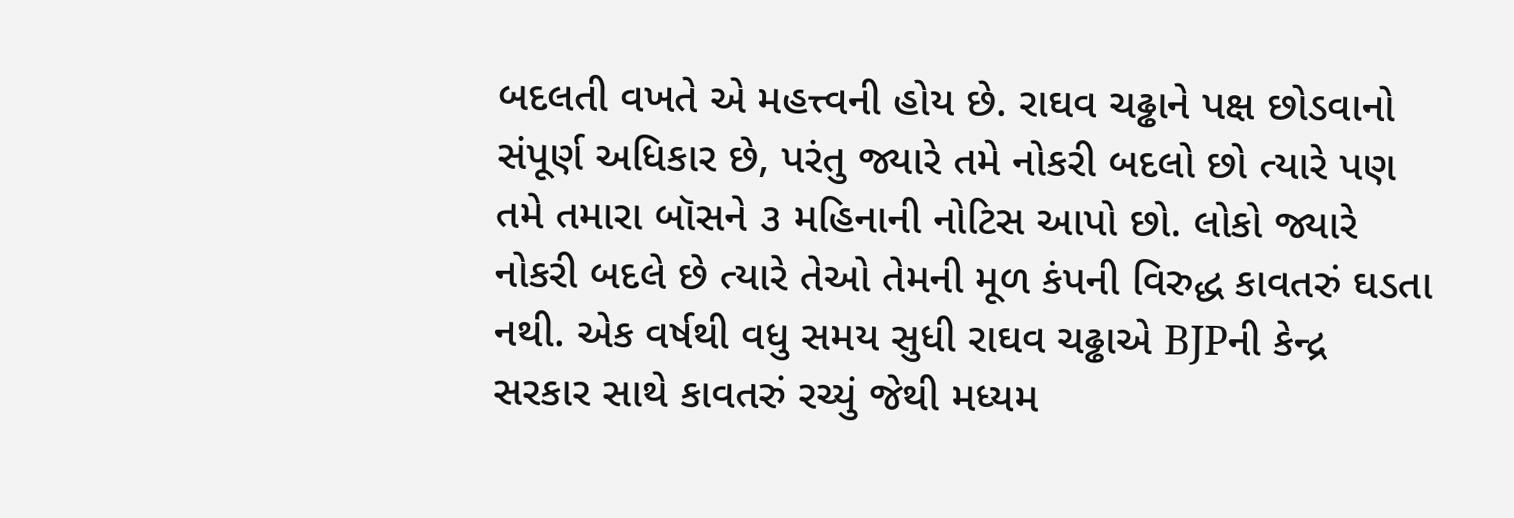બદલતી વખતે એ મહત્ત્વની હોય છે. રાઘવ ચઢ્ઢાને પક્ષ છોડવાનો સંપૂર્ણ અધિકાર છે, પરંતુ જ્યારે તમે નોકરી બદલો છો ત્યારે પણ તમે તમારા બૉસને ૩ મહિનાની નોટિસ આપો છો. લોકો જ્યારે નોકરી બદલે છે ત્યારે તેઓ તેમની મૂળ કંપની વિરુદ્ધ કાવતરું ઘડતા નથી. એક વર્ષથી વધુ સમય સુધી રાઘવ ચઢ્ઢાએ BJPની કેન્દ્ર સરકાર સાથે કાવતરું રચ્યું જેથી મધ્યમ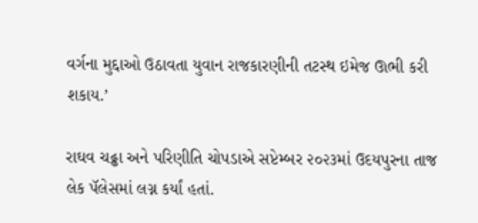વર્ગના મુદ્દાઓ ઉઠાવતા યુવાન રાજકારણીની તટસ્થ ઇમેજ ઊભી કરી શકાય.’

રાઘવ ચઢ્ઢા અને પરિણીતિ ચોપડાએ સપ્ટેમ્બર ૨૦૨૩માં ઉદયપુરના તાજ લેક પૅલેસમાં લગ્ન કર્યાં હતાં.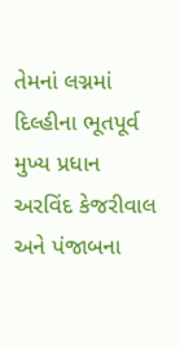તેમનાં લગ્નમાં દિલ્હીના ભૂતપૂર્વ મુખ્ય પ્રધાન અરવિંદ કેજરીવાલ અને પંજાબના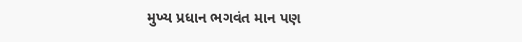મુખ્ય પ્રધાન ભગવંત માન પણ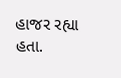હાજર રહ્યા હતા.